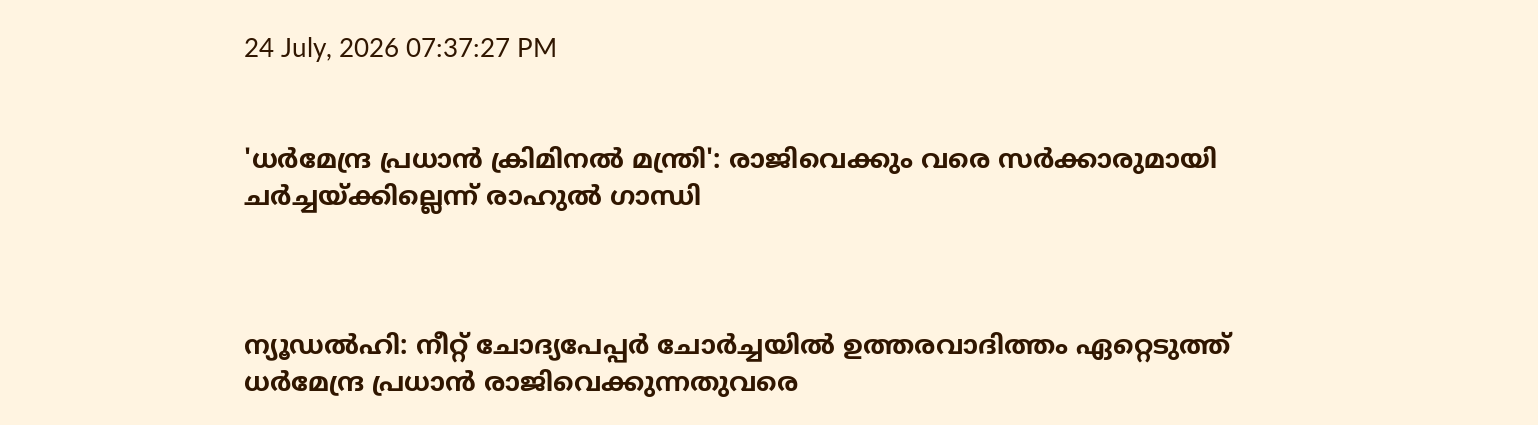24 July, 2026 07:37:27 PM


'ധര്‍മേന്ദ്ര പ്രധാന്‍ ക്രിമിനല്‍ മന്ത്രി': രാജിവെക്കും വരെ സർക്കാരുമായി ചർച്ചയ്ക്കില്ലെന്ന് രാഹുൽ ഗാന്ധി



ന്യൂഡൽഹി: നീറ്റ് ചോദ്യപേപ്പര്‍ ചോര്‍ച്ചയില്‍ ഉത്തരവാദിത്തം ഏറ്റെടുത്ത് ധര്‍മേന്ദ്ര പ്രധാന്‍ രാജിവെക്കുന്നതുവരെ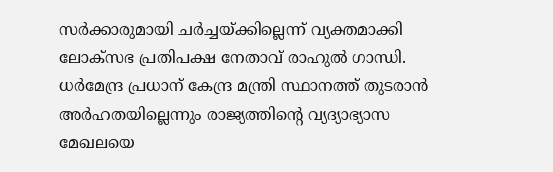സര്‍ക്കാരുമായി ചര്‍ച്ചയ്ക്കില്ലെന്ന് വ്യക്തമാക്കി ലോക്‌സഭ പ്രതിപക്ഷ നേതാവ് രാഹുല്‍ ഗാന്ധി. ധര്‍മേന്ദ്ര പ്രധാന് കേന്ദ്ര മന്ത്രി സ്ഥാനത്ത് തുടരാന്‍ അര്‍ഹതയില്ലെന്നും രാജ്യത്തിന്റെ വ്യദ്യാഭ്യാസ മേഖലയെ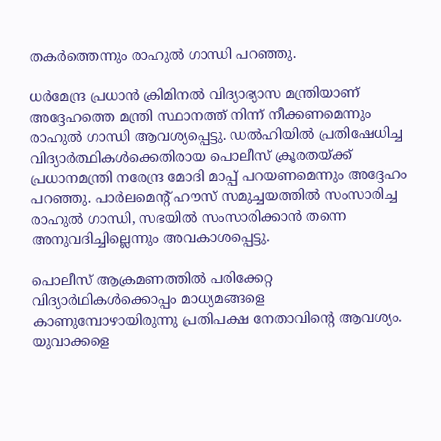തകര്‍ത്തെന്നും രാഹുൽ ഗാന്ധി പറഞ്ഞു.

ധര്‍മേന്ദ്ര പ്രധാന്‍ ക്രിമിനല്‍ വിദ്യാഭ്യാസ മന്ത്രിയാണ് അദ്ദേഹത്തെ മന്ത്രി സ്ഥാനത്ത് നിന്ന് നീക്കണമെന്നും രാഹുല്‍ ഗാന്ധി ആവശ്യപ്പെട്ടു. ഡല്‍ഹിയില്‍ പ്രതിഷേധിച്ച വിദ്യാര്‍ത്ഥികള്‍ക്കെതിരായ പൊലീസ് ക്രൂരതയ്ക്ക് പ്രധാനമന്ത്രി നരേന്ദ്ര മോദി മാപ്പ് പറയണമെന്നും അദ്ദേഹം പറഞ്ഞു. പാര്‍ലമെന്റ് ഹൗസ് സമുച്ചയത്തില്‍ സംസാരിച്ച രാഹുല്‍ ഗാന്ധി, സഭയില്‍ സംസാരിക്കാന്‍ തന്നെ അനുവദിച്ചില്ലെന്നും അവകാശപ്പെട്ടു.

പൊലീസ് ആക്രമണത്തില്‍ പരിക്കേറ്റ വിദ്യാര്‍ഥികള്‍ക്കൊപ്പം മാധ്യമങ്ങളെ കാണുമ്പോഴായിരുന്നു പ്രതിപക്ഷ നേതാവിന്റെ ആവശ്യം. യുവാക്കളെ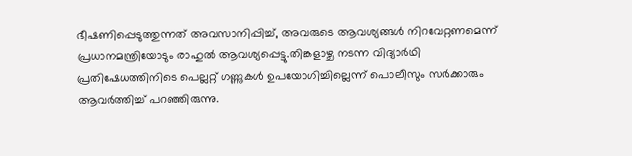ഭീഷണിപ്പെടുത്തുന്നത് അവസാനിപ്പിച്ച്, അവരുടെ ആവശ്യങ്ങള്‍ നിറവേറ്റണമെന്ന് പ്രധാനമന്ത്രിയോടും രാഹുല്‍ ആവശ്യപ്പെട്ടു.തിങ്കളാഴ്ച നടന്ന വിദ്യാര്‍ഥി പ്രതിഷേധത്തിനിടെ പെല്ലറ്റ് ഗണ്ണുകള്‍ ഉപയോഗിച്ചില്ലെന്ന് പൊലീസും സര്‍ക്കാരും ആവര്‍ത്തിച്ച് പറഞ്ഞിരുന്നു.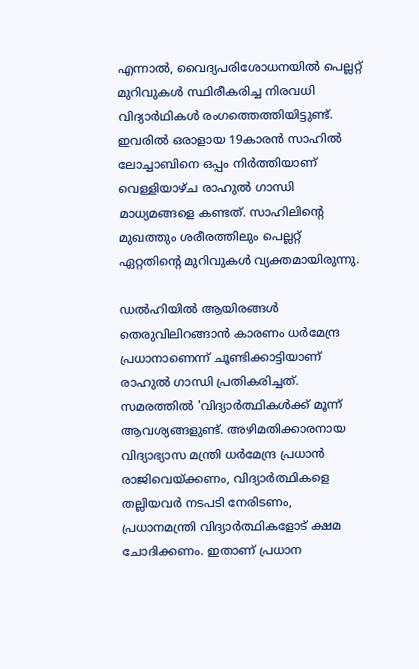എന്നാല്‍, വൈദ്യപരിശോധനയില്‍ പെല്ലറ്റ് മുറിവുകള്‍ സ്ഥിരീകരിച്ച നിരവധി വിദ്യാര്‍ഥികള്‍ രംഗത്തെത്തിയിട്ടുണ്ട്. ഇവരില്‍ ഒരാളായ 19കാരന്‍ സാഹില്‍ ലോച്ചാബിനെ ഒപ്പം നിര്‍ത്തിയാണ് വെള്ളിയാഴ്ച രാഹുല്‍ ഗാന്ധി മാധ്യമങ്ങളെ കണ്ടത്. സാഹിലിന്റെ മുഖത്തും ശരീരത്തിലും പെല്ലറ്റ് ഏറ്റതിന്റെ മുറിവുകള്‍ വ്യക്തമായിരുന്നു.

ഡല്‍ഹിയില്‍ ആയിരങ്ങള്‍ തെരുവിലിറങ്ങാന്‍ കാരണം ധര്‍മേന്ദ്ര പ്രധാനാണെന്ന് ചൂണ്ടിക്കാട്ടിയാണ് രാഹുല്‍ ഗാന്ധി പ്രതികരിച്ചത്. സമരത്തില്‍ 'വിദ്യാര്‍ത്ഥികള്‍ക്ക് മൂന്ന് ആവശ്യങ്ങളുണ്ട്. അഴിമതിക്കാരനായ വിദ്യാഭ്യാസ മന്ത്രി ധര്‍മേന്ദ്ര പ്രധാന്‍ രാജിവെയ്ക്കണം, വിദ്യാര്‍ത്ഥികളെ തല്ലിയവര്‍ നടപടി നേരിടണം, പ്രധാനമന്ത്രി വിദ്യാര്‍ത്ഥികളോട് ക്ഷമ ചോദിക്കണം. ഇതാണ് പ്രധാന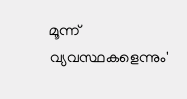മൂന്ന് വ്യവസ്ഥകളെന്നും'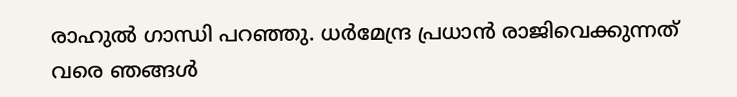രാഹുല്‍ ഗാന്ധി പറഞ്ഞു. ധര്‍മേന്ദ്ര പ്രധാന്‍ രാജിവെക്കുന്നത് വരെ ഞങ്ങള്‍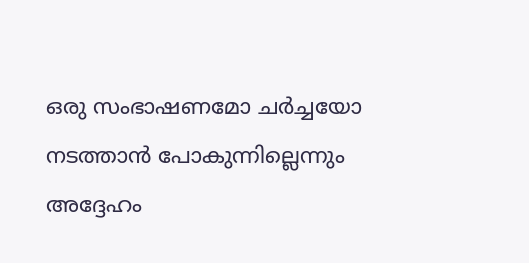ഒരു സംഭാഷണമോ ചര്‍ച്ചയോ നടത്താന്‍ പോകുന്നില്ലെന്നും അദ്ദേഹം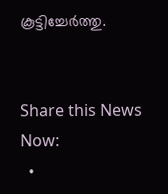കൂട്ടിച്ചേർത്തു.


Share this News Now:
  •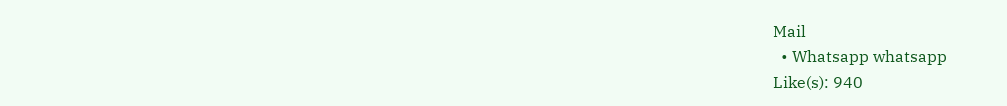Mail
  • Whatsapp whatsapp
Like(s): 940